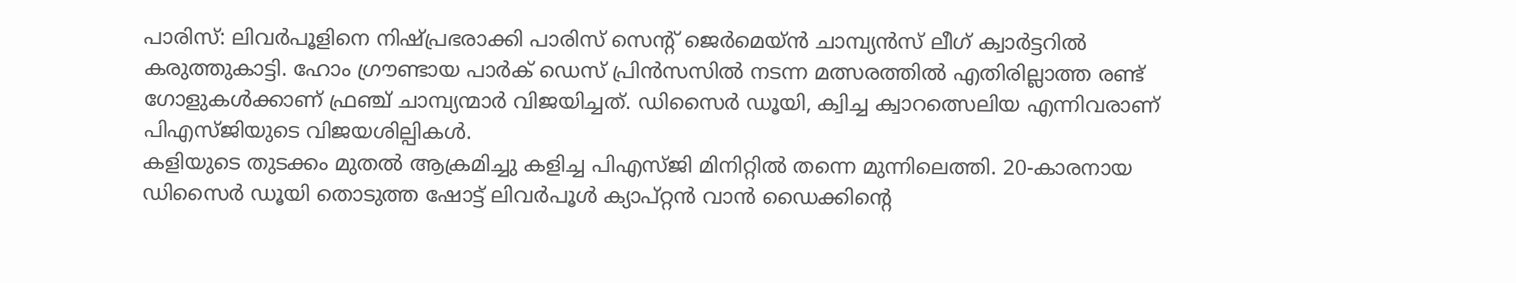പാരിസ്: ലിവർപൂളിനെ നിഷ്പ്രഭരാക്കി പാരിസ് സെന്റ് ജെർമെയ്ൻ ചാമ്പ്യൻസ് ലീഗ് ക്വാർട്ടറിൽ കരുത്തുകാട്ടി. ഹോം ഗ്രൗണ്ടായ പാർക് ഡെസ് പ്രിൻസസിൽ നടന്ന മത്സരത്തിൽ എതിരില്ലാത്ത രണ്ട് ഗോളുകൾക്കാണ് ഫ്രഞ്ച് ചാമ്പ്യന്മാർ വിജയിച്ചത്. ഡിസൈർ ഡൂയി, ക്വിച്ച ക്വാറത്സെലിയ എന്നിവരാണ് പിഎസ്ജിയുടെ വിജയശില്പികൾ.
കളിയുടെ തുടക്കം മുതൽ ആക്രമിച്ചു കളിച്ച പിഎസ്ജി മിനിറ്റിൽ തന്നെ മുന്നിലെത്തി. 20-കാരനായ ഡിസൈർ ഡൂയി തൊടുത്ത ഷോട്ട് ലിവർപൂൾ ക്യാപ്റ്റൻ വാൻ ഡൈക്കിന്റെ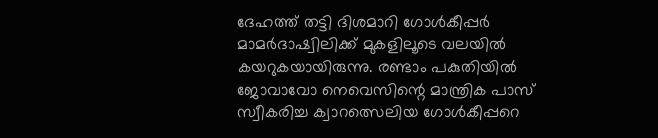ദേഹത്ത് തട്ടി ദിശമാറി ഗോൾകീപ്പർ മാമർദാഷ്വിലിക്ക് മുകളിലൂടെ വലയിൽ കയറുകയായിരുന്നു. രണ്ടാം പകുതിയിൽ ജോവാവോ നെവെസിന്റെ മാന്ത്രിക പാസ് സ്വീകരിച്ച ക്വാറത്സെലിയ ഗോൾകീപ്പറെ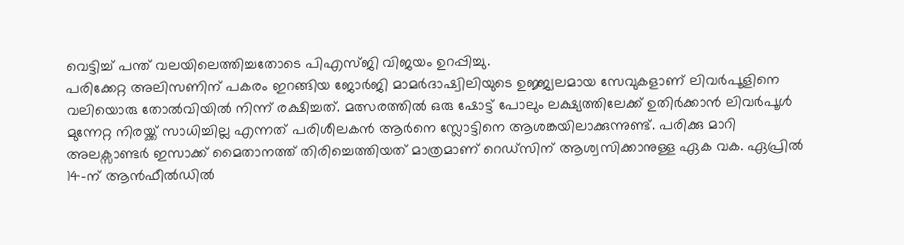വെട്ടിച്ച് പന്ത് വലയിലെത്തിച്ചതോടെ പിഎസ്ജി വിജയം ഉറപ്പിച്ചു.
പരിക്കേറ്റ അലിസണിന് പകരം ഇറങ്ങിയ ജോർജി മാമർദാഷ്വിലിയുടെ ഉജ്ജ്വലമായ സേവുകളാണ് ലിവർപൂളിനെ വലിയൊരു തോൽവിയിൽ നിന്ന് രക്ഷിച്ചത്. മത്സരത്തിൽ ഒരു ഷോട്ട് പോലും ലക്ഷ്യത്തിലേക്ക് ഉതിർക്കാൻ ലിവർപൂൾ മുന്നേറ്റ നിരയ്ക്ക് സാധിച്ചില്ല എന്നത് പരിശീലകൻ ആർനെ സ്ലോട്ടിനെ ആശങ്കയിലാക്കുന്നുണ്ട്. പരിക്കു മാറി അലക്സാണ്ടർ ഇസാക്ക് മൈതാനത്ത് തിരിച്ചെത്തിയത് മാത്രമാണ് റെഡ്സിന് ആശ്വസിക്കാനുള്ള ഏക വക. ഏപ്രിൽ 14-ന് ആൻഫീൽഡിൽ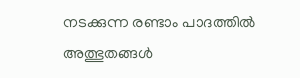നടക്കുന്ന രണ്ടാം പാദത്തിൽ അത്ഭുതങ്ങൾ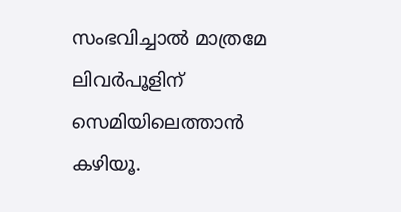സംഭവിച്ചാൽ മാത്രമേ ലിവർപൂളിന് സെമിയിലെത്താൻ കഴിയൂ.